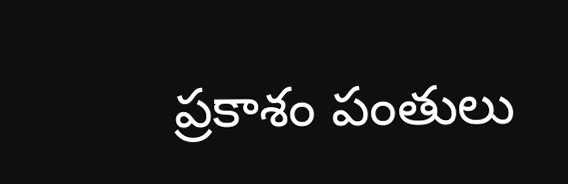ప్రకాశం పంతులు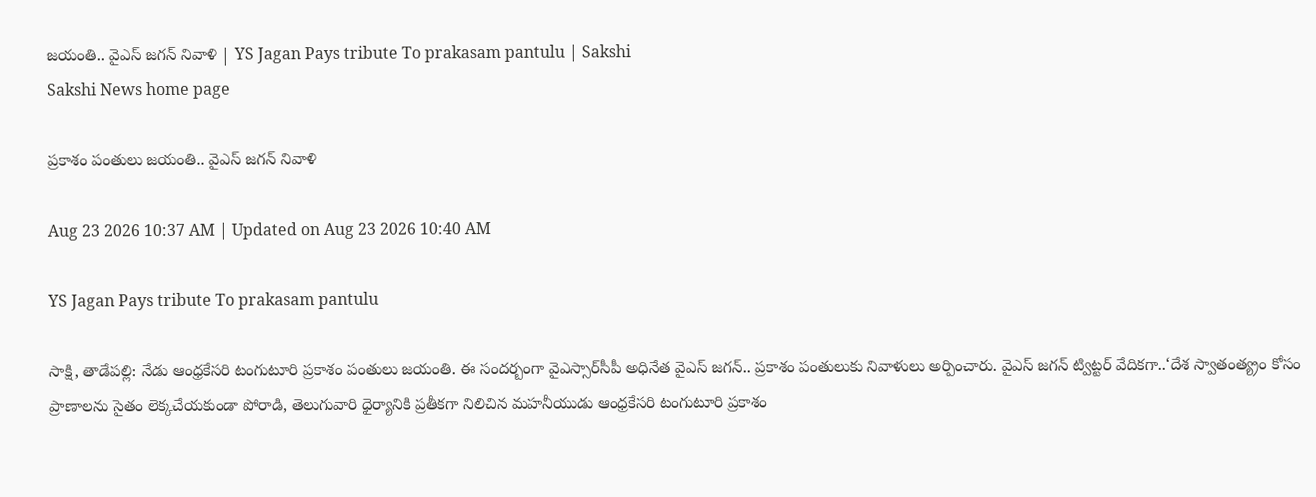జయంతి.. వైఎస్‌ జగన్‌ నివాళి | YS Jagan Pays tribute To prakasam pantulu | Sakshi
Sakshi News home page

ప్రకాశం పంతులు జయంతి.. వైఎస్‌ జగన్‌ నివాళి

Aug 23 2026 10:37 AM | Updated on Aug 23 2026 10:40 AM

YS Jagan Pays tribute To prakasam pantulu

సాక్షి, తాడేపల్లి: నేడు ఆంధ్రకేసరి టంగుటూరి ప్రకాశం పంతులు జయంతి. ఈ సందర్బంగా వైఎస్సార్‌సీపీ అధినేత వైఎస్‌ జగన్‌.. ప్రకాశం పంతులుకు నివాళులు అర్పించారు. వైఎస్‌ జగన్‌ ట్విట్టర్‌ వేదికగా..‘దేశ స్వాతంత్య్రం కోసం ప్రాణాలను సైతం లెక్కచేయకుండా పోరాడి, తెలుగువారి ధైర్యానికి ప్రతీకగా నిలిచిన మహనీయుడు ఆంధ్రకేసరి టంగుటూరి ప్రకాశం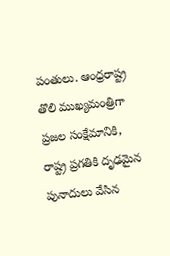పంతులు. ఆంధ్రరాష్ట్ర తొలి ముఖ్యమంత్రిగా ప్రజల సంక్షేమానికి, రాష్ట్ర ప్రగతికి దృఢమైన పునాదులు వేసిన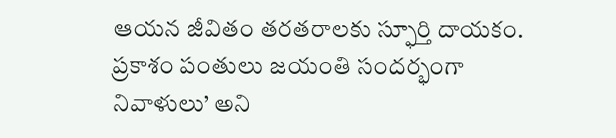ఆయన జీవితం తరతరాలకు స్ఫూర్తి దాయకం. ప్రకాశం పంతులు జయంతి సందర్భంగా నివాళులు’ అని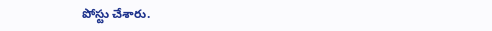పోస్టు చేశారు.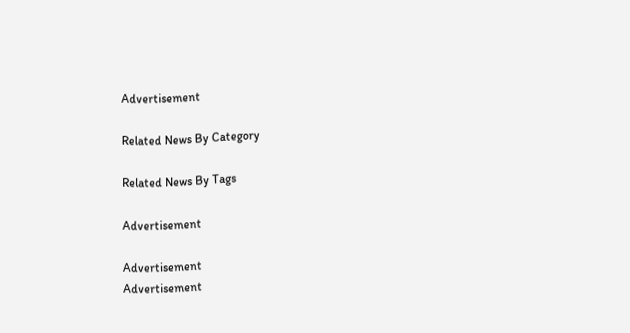Advertisement

Related News By Category

Related News By Tags

Advertisement

Advertisement
Advertisement